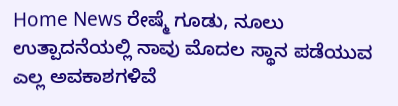Home News ರೇಷ್ಮೆ ಗೂಡು, ನೂಲು ಉತ್ಪಾದನೆಯಲ್ಲಿ ನಾವು ಮೊದಲ ಸ್ಥಾನ ಪಡೆಯುವ ಎಲ್ಲ ಅವಕಾಶಗಳಿವೆ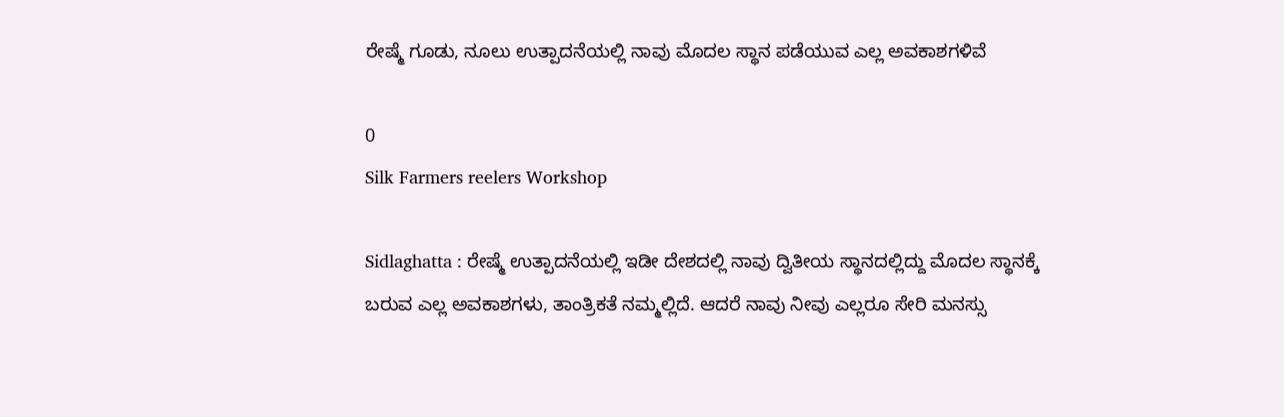ರೇಷ್ಮೆ ಗೂಡು, ನೂಲು ಉತ್ಪಾದನೆಯಲ್ಲಿ ನಾವು ಮೊದಲ ಸ್ಥಾನ ಪಡೆಯುವ ಎಲ್ಲ ಅವಕಾಶಗಳಿವೆ

0
Silk Farmers reelers Workshop

Sidlaghatta : ರೇಷ್ಮೆ ಉತ್ಪಾದನೆಯಲ್ಲಿ ಇಡೀ ದೇಶದಲ್ಲಿ ನಾವು ದ್ವಿತೀಯ ಸ್ಥಾನದಲ್ಲಿದ್ದು ಮೊದಲ ಸ್ಥಾನಕ್ಕೆ ಬರುವ ಎಲ್ಲ ಅವಕಾಶಗಳು, ತಾಂತ್ರಿಕತೆ ನಮ್ಮಲ್ಲಿದೆ. ಆದರೆ ನಾವು ನೀವು ಎಲ್ಲರೂ ಸೇರಿ ಮನಸ್ಸು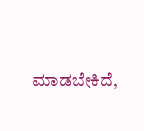ಮಾಡಬೇಕಿದೆ,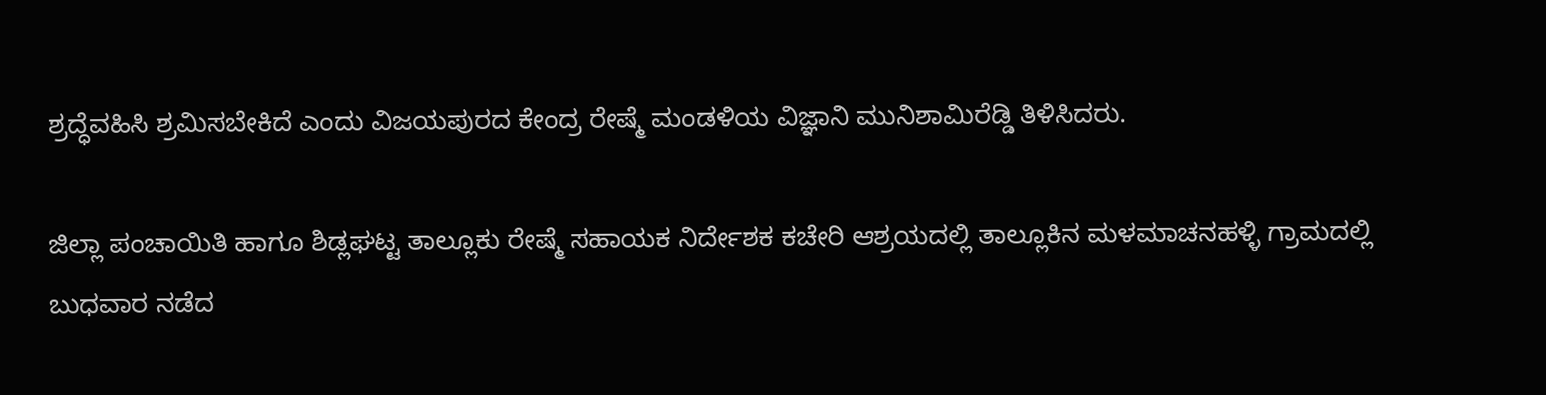ಶ್ರದ್ಧೆವಹಿಸಿ ಶ್ರಮಿಸಬೇಕಿದೆ ಎಂದು ವಿಜಯಪುರದ ಕೇಂದ್ರ ರೇಷ್ಮೆ ಮಂಡಳಿಯ ವಿಜ್ಞಾನಿ ಮುನಿಶಾಮಿರೆಡ್ಡಿ ತಿಳಿಸಿದರು.

ಜಿಲ್ಲಾ ಪಂಚಾಯಿತಿ ಹಾಗೂ ಶಿಡ್ಲಘಟ್ಟ ತಾಲ್ಲೂಕು ರೇಷ್ಮೆ ಸಹಾಯಕ ನಿರ್ದೇಶಕ ಕಚೇರಿ ಆಶ್ರಯದಲ್ಲಿ ತಾಲ್ಲೂಕಿನ ಮಳಮಾಚನಹಳ್ಳಿ ಗ್ರಾಮದಲ್ಲಿ ಬುಧವಾರ ನಡೆದ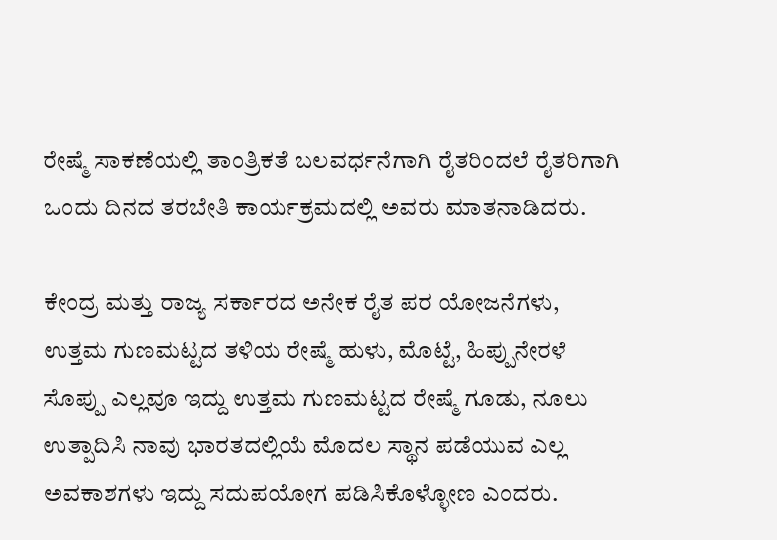ರೇಷ್ಮೆ ಸಾಕಣೆಯಲ್ಲಿ ತಾಂತ್ರಿಕತೆ ಬಲವರ್ಧನೆಗಾಗಿ ರೈತರಿಂದಲೆ ರೈತರಿಗಾಗಿ ಒಂದು ದಿನದ ತರಬೇತಿ ಕಾರ್ಯಕ್ರಮದಲ್ಲಿ ಅವರು ಮಾತನಾಡಿದರು.

ಕೇಂದ್ರ ಮತ್ತು ರಾಜ್ಯ ಸರ್ಕಾರದ ಅನೇಕ ರೈತ ಪರ ಯೋಜನೆಗಳು, ಉತ್ತಮ ಗುಣಮಟ್ಟದ ತಳಿಯ ರೇಷ್ಮೆ ಹುಳು, ಮೊಟ್ಟೆ, ಹಿಪ್ಪುನೇರಳೆ ಸೊಪ್ಪು ಎಲ್ಲವೂ ಇದ್ದು ಉತ್ತಮ ಗುಣಮಟ್ಟದ ರೇಷ್ಮೆ ಗೂಡು, ನೂಲು ಉತ್ಪಾದಿಸಿ ನಾವು ಭಾರತದಲ್ಲಿಯೆ ಮೊದಲ ಸ್ಥಾನ ಪಡೆಯುವ ಎಲ್ಲ ಅವಕಾಶಗಳು ಇದ್ದು ಸದುಪಯೋಗ ಪಡಿಸಿಕೊಳ್ಳೋಣ ಎಂದರು.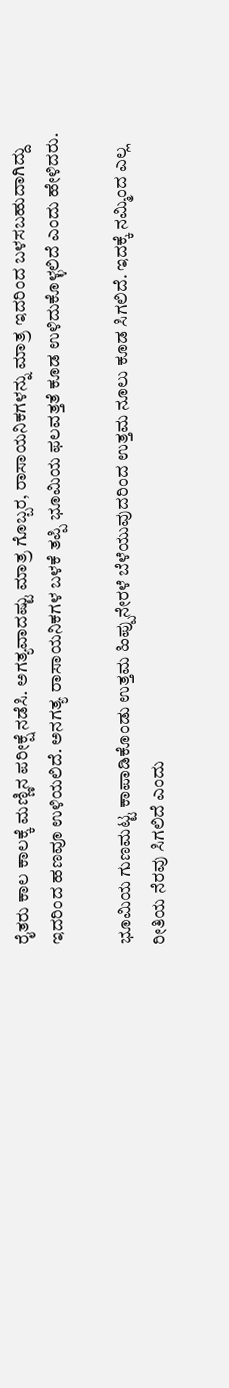ರೈತರು ಕಾಲ ಕಾಲಕ್ಕೆ ಮಣ್ಣಿನ ಪರೀಕ್ಷೆ ನಡೆಸಿ. ಅಗತ್ಯವಾದಷ್ಟು ಮಾತ್ರ ಗೊಬ್ಬರ, ರಾಸಾಯನಿಕಗಳನ್ನು ಮಾತ್ರ ಇದರಿಂದ ಬಳಸಬಹುದಾಗಿದ್ದು ಇದರಿಂದ ಹಣವೂ ಉಳಿಯಲಿದೆ. ಅನಗತ್ಯ ರಾಸಾಯನಿಕಗಳ ಬಳಕೆ ತಪ್ಪಿ ಭೂಮಿಯ ಫಲವತ್ತತೆ ಕೂಡ ಉಳಿದುಕೊಳ್ಳಲಿದೆ ಎಂದು ಹೇಳಿದರು.

ಭೂಮಿಯ ಗುಣಮಟ್ಟ ಕಾಪಾಡಿಕೊಂಡು ಉತ್ತಮ ಹಿಪ್ಪುನೇರಳೆ ಬೆಳೆಯುವುದರಿಂದ ಉತ್ತಮ ನೂಲು ಕೂಡ ಸಿಗಲಿದೆ. ಇದಕ್ಕೆ ನಮ್ಮಿಂದ ಎಲ್ಲ ರೀತಿಯ ನೆರವು ಸಿಗಲಿದೆ ಎಂದು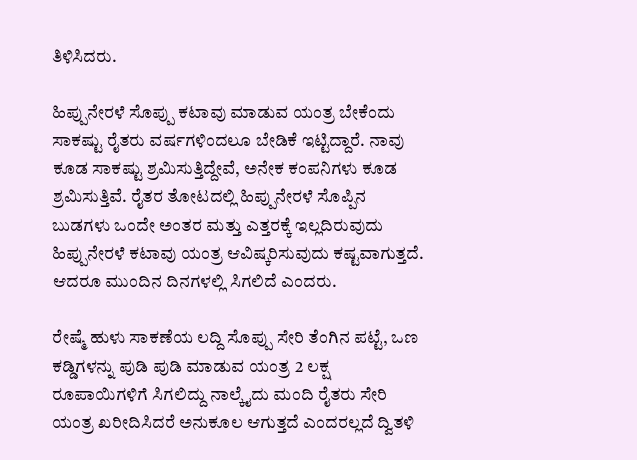ತಿಳಿಸಿದರು.

ಹಿಪ್ಪುನೇರಳೆ ಸೊಪ್ಪು ಕಟಾವು ಮಾಡುವ ಯಂತ್ರ ಬೇಕೆಂದು ಸಾಕಷ್ಟು ರೈತರು ವರ್ಷಗಳಿಂದಲೂ ಬೇಡಿಕೆ ಇಟ್ಟಿದ್ದಾರೆ. ನಾವು ಕೂಡ ಸಾಕಷ್ಟು ಶ್ರಮಿಸುತ್ತಿದ್ದೇವೆ, ಅನೇಕ ಕಂಪನಿಗಳು ಕೂಡ ಶ್ರಮಿಸುತ್ತಿವೆ. ರೈತರ ತೋಟದಲ್ಲಿ ಹಿಪ್ಪುನೇರಳೆ ಸೊಪ್ಪಿನ ಬುಡಗಳು ಒಂದೇ ಅಂತರ ಮತ್ತು ಎತ್ತರಕ್ಕೆ ಇಲ್ಲದಿರುವುದು ಹಿಪ್ಪುನೇರಳೆ ಕಟಾವು ಯಂತ್ರ ಆವಿಷ್ಕರಿಸುವುದು ಕಷ್ಟವಾಗುತ್ತದೆ. ಆದರೂ ಮುಂದಿನ ದಿನಗಳಲ್ಲಿ ಸಿಗಲಿದೆ ಎಂದರು.

ರೇಷ್ಮೆ ಹುಳು ಸಾಕಣೆಯ ಲದ್ದಿ ಸೊಪ್ಪು ಸೇರಿ ತೆಂಗಿನ ಪಟ್ಟೆ, ಒಣ ಕಡ್ಡಿಗಳನ್ನು ಪುಡಿ ಪುಡಿ ಮಾಡುವ ಯಂತ್ರ 2 ಲಕ್ಷ ರೂಪಾಯಿಗಳಿಗೆ ಸಿಗಲಿದ್ದು ನಾಲ್ಕೈದು ಮಂದಿ ರೈತರು ಸೇರಿ ಯಂತ್ರ ಖರೀದಿಸಿದರೆ ಅನುಕೂಲ ಆಗುತ್ತದೆ ಎಂದರಲ್ಲದೆ ದ್ವಿತಳಿ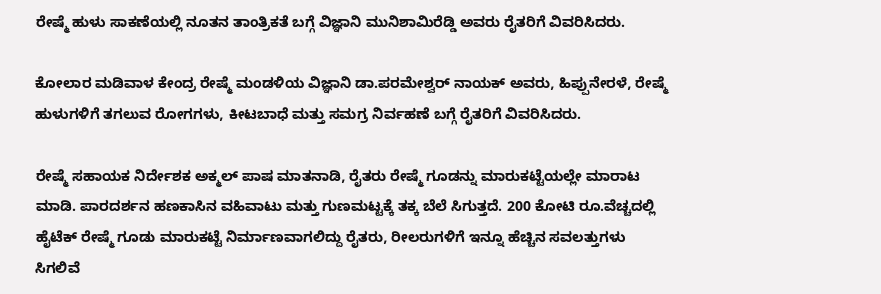ರೇಷ್ಮೆ ಹುಳು ಸಾಕಣೆಯಲ್ಲಿ ನೂತನ ತಾಂತ್ರಿಕತೆ ಬಗ್ಗೆ ವಿಜ್ಞಾನಿ ಮುನಿಶಾಮಿರೆಡ್ಡಿ ಅವರು ರೈತರಿಗೆ ವಿವರಿಸಿದರು.

ಕೋಲಾರ ಮಡಿವಾಳ ಕೇಂದ್ರ ರೇಷ್ಮೆ ಮಂಡಳಿಯ ವಿಜ್ಞಾನಿ ಡಾ.ಪರಮೇಶ್ವರ್ ನಾಯಕ್ ಅವರು, ಹಿಪ್ಪುನೇರಳೆ, ರೇಷ್ಮೆ ಹುಳುಗಳಿಗೆ ತಗಲುವ ರೋಗಗಳು, ಕೀಟಬಾಧೆ ಮತ್ತು ಸಮಗ್ರ ನಿರ್ವಹಣೆ ಬಗ್ಗೆ ರೈತರಿಗೆ ವಿವರಿಸಿದರು.

ರೇಷ್ಮೆ ಸಹಾಯಕ ನಿರ್ದೇಶಕ ಅಕ್ಮಲ್ ಪಾಷ ಮಾತನಾಡಿ, ರೈತರು ರೇಷ್ಮೆ ಗೂಡನ್ನು ಮಾರುಕಟ್ಟೆಯಲ್ಲೇ ಮಾರಾಟ ಮಾಡಿ. ಪಾರದರ್ಶನ ಹಣಕಾಸಿನ ವಹಿವಾಟು ಮತ್ತು ಗುಣಮಟ್ಟಕ್ಕೆ ತಕ್ಕ ಬೆಲೆ ಸಿಗುತ್ತದೆ. 200 ಕೋಟಿ ರೂ.ವೆಚ್ಚದಲ್ಲಿ ಹೈಟೆಕ್ ರೇಷ್ಮೆ ಗೂಡು ಮಾರುಕಟ್ಟೆ ನಿರ್ಮಾಣವಾಗಲಿದ್ದು ರೈತರು, ರೀಲರುಗಳಿಗೆ ಇನ್ನೂ ಹೆಚ್ಚಿನ ಸವಲತ್ತುಗಳು ಸಿಗಲಿವೆ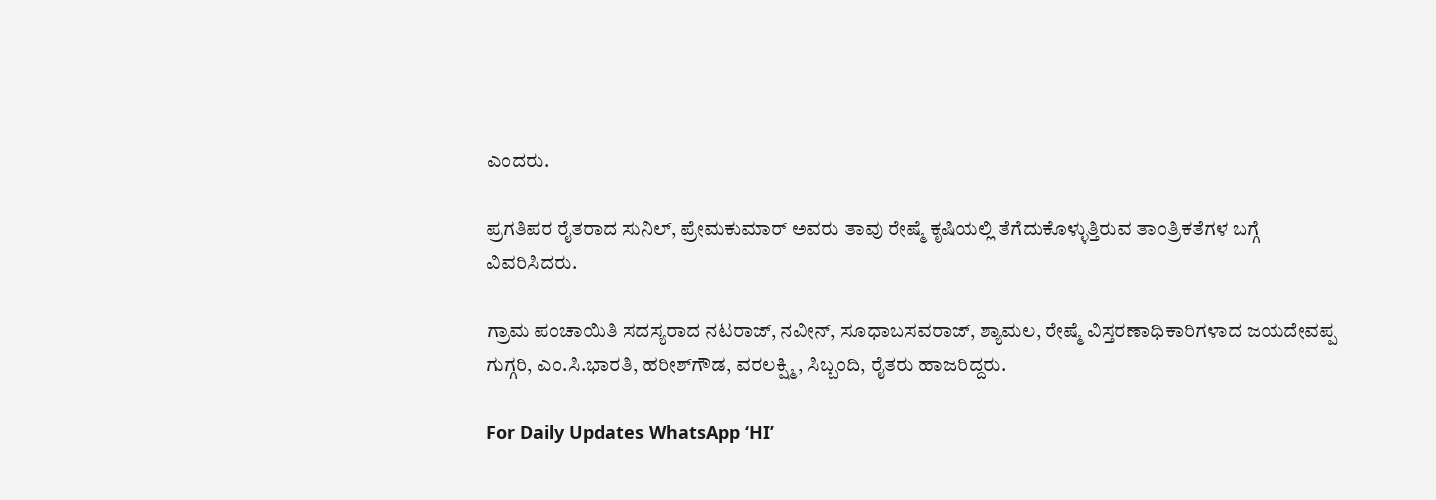ಎಂದರು.

ಪ್ರಗತಿಪರ ರೈತರಾದ ಸುನಿಲ್, ಪ್ರೇಮಕುಮಾರ್ ಅವರು ತಾವು ರೇಷ್ಮೆ ಕೃಷಿಯಲ್ಲಿ ತೆಗೆದುಕೊಳ್ಳುತ್ತಿರುವ ತಾಂತ್ರಿಕತೆಗಳ ಬಗ್ಗೆ ವಿವರಿಸಿದರು.

ಗ್ರಾಮ ಪಂಚಾಯಿತಿ ಸದಸ್ಯರಾದ ನಟರಾಜ್, ನವೀನ್, ಸೂಧಾಬಸವರಾಜ್, ಶ್ಯಾಮಲ, ರೇಷ್ಮೆ ವಿಸ್ತರಣಾಧಿಕಾರಿಗಳಾದ ಜಯದೇವಪ್ಪ ಗುಗ್ಗರಿ, ಎಂ.ಸಿ.ಭಾರತಿ, ಹರೀಶ್‌ಗೌಡ, ವರಲಕ್ಷ್ಮಿ, ಸಿಬ್ಬಂದಿ, ರೈತರು ಹಾಜರಿದ್ದರು.

For Daily Updates WhatsApp ‘HI’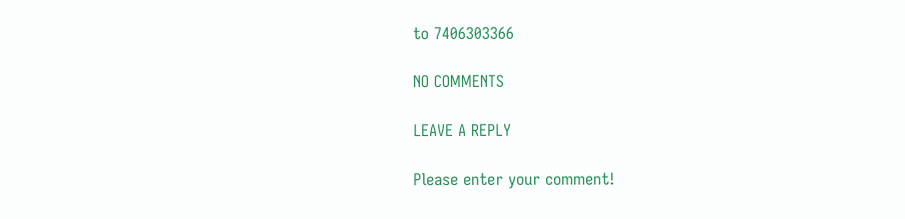to 7406303366

NO COMMENTS

LEAVE A REPLY

Please enter your comment!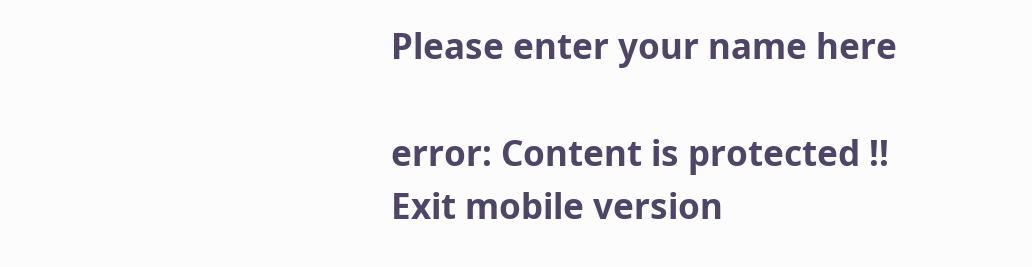Please enter your name here

error: Content is protected !!
Exit mobile version